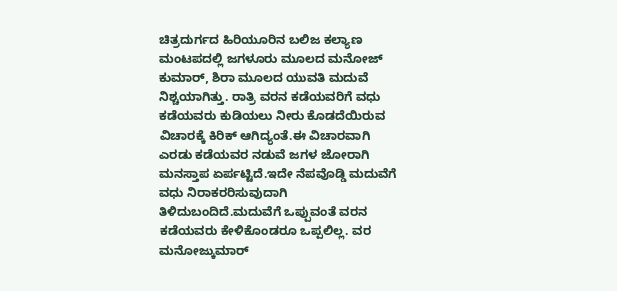ಚಿತ್ರದುರ್ಗದ ಹಿರಿಯೂರಿನ ಬಲಿಜ ಕಲ್ಯಾಣ ಮಂಟಪದಲ್ಲಿ ಜಗಳೂರು ಮೂಲದ ಮನೋಜ್ ಕುಮಾರ್, ಶಿರಾ ಮೂಲದ ಯುವತಿ ಮದುವೆ ನಿಶ್ಚಯಾಗಿತ್ತು. ರಾತ್ರಿ ವರನ ಕಡೆಯವರಿಗೆ ವಧು ಕಡೆಯವರು ಕುಡಿಯಲು ನೀರು ಕೊಡದೆಯಿರುವ ವಿಚಾರಕ್ಕೆ ಕಿರಿಕ್ ಆಗಿದ್ಯಂತೆ.ಈ ವಿಚಾರವಾಗಿ ಎರಡು ಕಡೆಯವರ ನಡುವೆ ಜಗಳ ಜೋರಾಗಿ ಮನಸ್ತಾಪ ಏರ್ಪಟ್ಟಿದೆ.ಇದೇ ನೆಪವೊಡ್ಡಿ ಮದುವೆಗೆ ವಧು ನಿರಾಕರರಿಸುವುದಾಗಿ ತಿಳಿದುಬಂದಿದೆ.ಮದುವೆಗೆ ಒಪ್ಪುವಂತೆ ವರನ ಕಡೆಯವರು ಕೇಳಿಕೊಂಡರೂ ಒಪ್ಪಲಿಲ್ಲ. ವರ ಮನೋಜ್ಕುಮಾರ್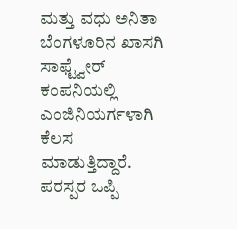ಮತ್ತು ವಧು ಅನಿತಾ ಬೆಂಗಳೂರಿನ ಖಾಸಗಿ ಸಾಫ್ಟ್ವೇರ್ ಕಂಪನಿಯಲ್ಲಿ ಎಂಜಿನಿಯರ್ಗಳಾಗಿ ಕೆಲಸ ಮಾಡುತ್ತಿದ್ದಾರೆ. ಪರಸ್ಪರ ಒಪ್ಪಿ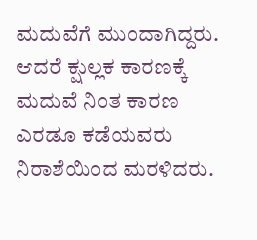ಮದುವೆಗೆ ಮುಂದಾಗಿದ್ದರು. ಆದರೆ ಕ್ಷುಲ್ಲಕ ಕಾರಣಕ್ಕೆ ಮದುವೆ ನಿಂತ ಕಾರಣ ಎರಡೂ ಕಡೆಯವರು ನಿರಾಶೆಯಿಂದ ಮರಳಿದರು.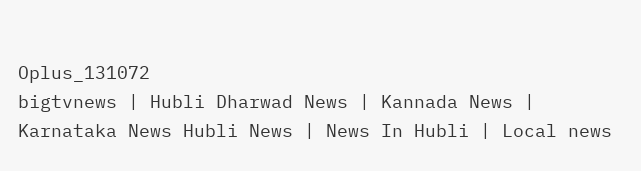Oplus_131072
bigtvnews | Hubli Dharwad News | Kannada News | Karnataka News Hubli News | News In Hubli | Local news